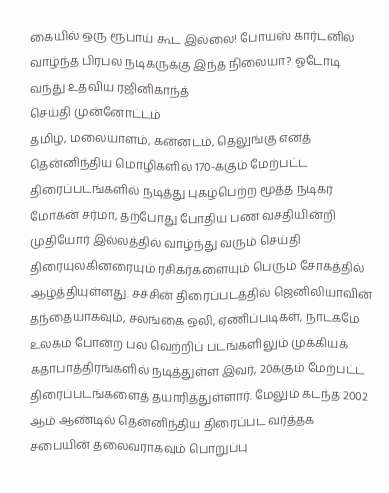கையில் ஒரு ரூபாய் கூட இல்லை! போயஸ் கார்டனில் வாழ்ந்த பிரபல நடிகருக்கு இந்த நிலையா? ஓடோடி வந்து உதவிய ரஜினிகாந்த்
செய்தி முன்னோட்டம்
தமிழ், மலையாளம், கன்னடம், தெலுங்கு எனத் தென்னிந்திய மொழிகளில் 170-க்கும் மேற்பட்ட திரைப்படங்களில் நடித்து புகழ்பெற்ற மூத்த நடிகர் மோகன் சர்மா, தற்போது போதிய பண வசதியின்றி முதியோர் இல்லத்தில் வாழ்ந்து வரும் செய்தி திரையுலகினரையும் ரசிகர்களையும் பெரும் சோகத்தில் ஆழ்த்தியுள்ளது. சச்சின் திரைப்படத்தில் ஜெனிலியாவின் தந்தையாகவும், சலங்கை ஒலி, ஏணிப்படிகள், நாடகமே உலகம் போன்ற பல வெற்றிப் படங்களிலும் முக்கியக் கதாபாத்திரங்களில் நடித்துள்ள இவர், 20க்கும் மேற்பட்ட திரைப்படங்களைத் தயாரித்துள்ளார். மேலும் கடந்த 2002 ஆம் ஆண்டில் தென்னிந்திய திரைப்பட வர்த்தக சபையின் தலைவராகவும் பொறுப்பு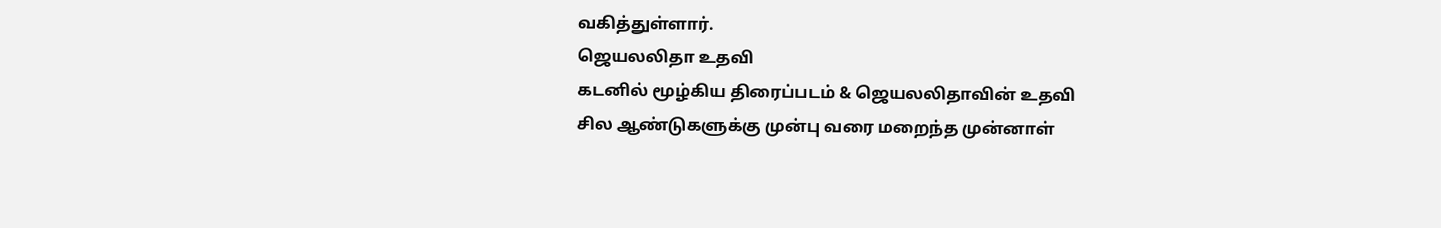வகித்துள்ளார்.
ஜெயலலிதா உதவி
கடனில் மூழ்கிய திரைப்படம் & ஜெயலலிதாவின் உதவி
சில ஆண்டுகளுக்கு முன்பு வரை மறைந்த முன்னாள்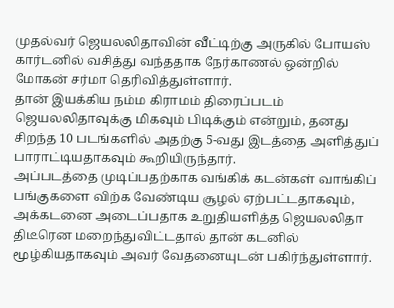முதல்வர் ஜெயலலிதாவின் வீட்டிற்கு அருகில் போயஸ் கார்டனில் வசித்து வந்ததாக நேர்காணல் ஒன்றில் மோகன் சர்மா தெரிவித்துள்ளார்.
தான் இயக்கிய நம்ம கிராமம் திரைப்படம் ஜெயலலிதாவுக்கு மிகவும் பிடிக்கும் என்றும், தனது சிறந்த 10 படங்களில் அதற்கு 5-வது இடத்தை அளித்துப் பாராட்டியதாகவும் கூறியிருந்தார்.
அப்படத்தை முடிப்பதற்காக வங்கிக் கடன்கள் வாங்கிப் பங்குகளை விற்க வேண்டிய சூழல் ஏற்பட்டதாகவும், அக்கடனை அடைப்பதாக உறுதியளித்த ஜெயலலிதா திடீரென மறைந்துவிட்டதால் தான் கடனில் மூழ்கியதாகவும் அவர் வேதனையுடன் பகிர்ந்துள்ளார்.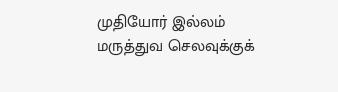முதியோர் இல்லம்
மருத்துவ செலவுக்குக்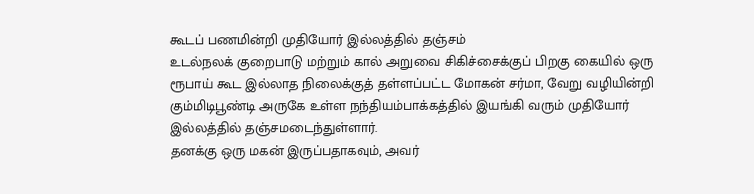கூடப் பணமின்றி முதியோர் இல்லத்தில் தஞ்சம்
உடல்நலக் குறைபாடு மற்றும் கால் அறுவை சிகிச்சைக்குப் பிறகு கையில் ஒரு ரூபாய் கூட இல்லாத நிலைக்குத் தள்ளப்பட்ட மோகன் சர்மா, வேறு வழியின்றி கும்மிடிபூண்டி அருகே உள்ள நந்தியம்பாக்கத்தில் இயங்கி வரும் முதியோர் இல்லத்தில் தஞ்சமடைந்துள்ளார்.
தனக்கு ஒரு மகன் இருப்பதாகவும், அவர்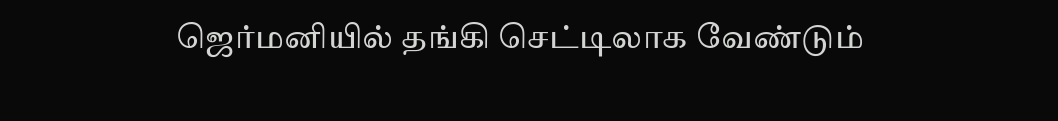ஜெர்மனியில் தங்கி செட்டிலாக வேண்டும்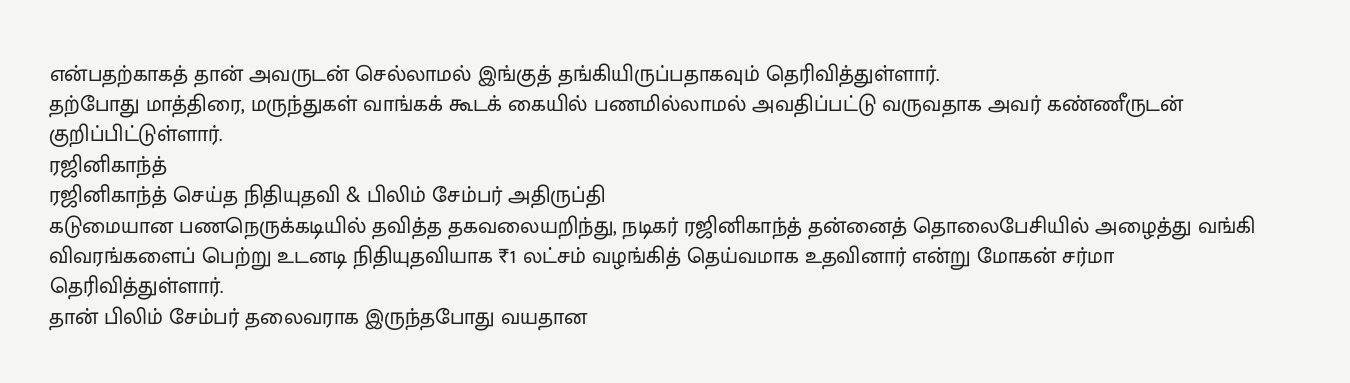என்பதற்காகத் தான் அவருடன் செல்லாமல் இங்குத் தங்கியிருப்பதாகவும் தெரிவித்துள்ளார்.
தற்போது மாத்திரை, மருந்துகள் வாங்கக் கூடக் கையில் பணமில்லாமல் அவதிப்பட்டு வருவதாக அவர் கண்ணீருடன் குறிப்பிட்டுள்ளார்.
ரஜினிகாந்த்
ரஜினிகாந்த் செய்த நிதியுதவி & பிலிம் சேம்பர் அதிருப்தி
கடுமையான பணநெருக்கடியில் தவித்த தகவலையறிந்து, நடிகர் ரஜினிகாந்த் தன்னைத் தொலைபேசியில் அழைத்து வங்கி விவரங்களைப் பெற்று உடனடி நிதியுதவியாக ₹1 லட்சம் வழங்கித் தெய்வமாக உதவினார் என்று மோகன் சர்மா தெரிவித்துள்ளார்.
தான் பிலிம் சேம்பர் தலைவராக இருந்தபோது வயதான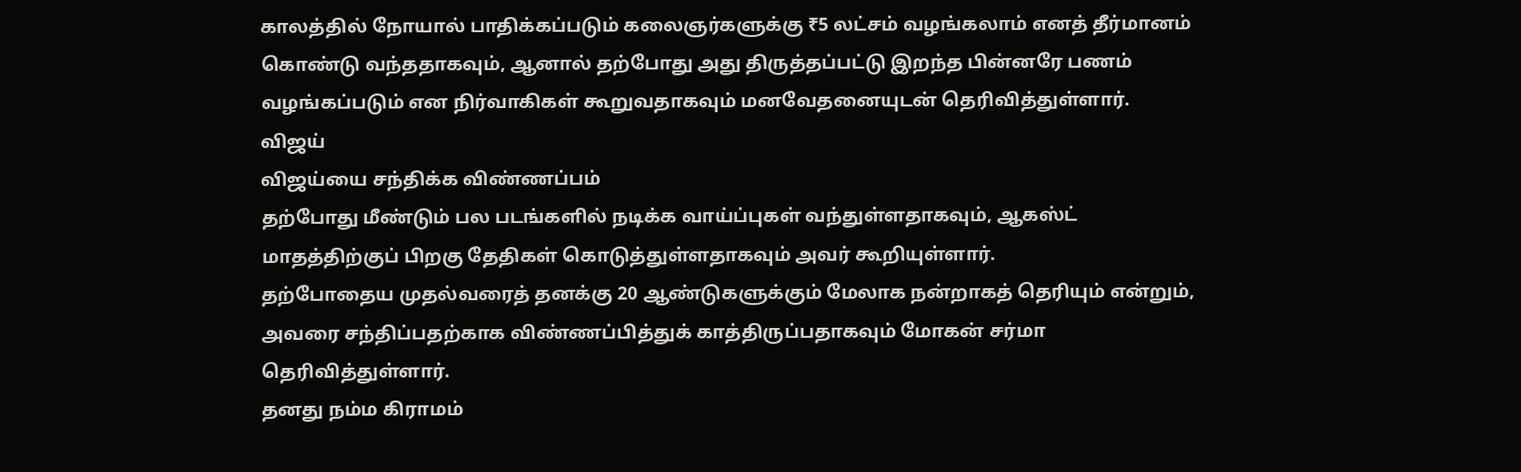காலத்தில் நோயால் பாதிக்கப்படும் கலைஞர்களுக்கு ₹5 லட்சம் வழங்கலாம் எனத் தீர்மானம் கொண்டு வந்ததாகவும், ஆனால் தற்போது அது திருத்தப்பட்டு இறந்த பின்னரே பணம் வழங்கப்படும் என நிர்வாகிகள் கூறுவதாகவும் மனவேதனையுடன் தெரிவித்துள்ளார்.
விஜய்
விஜய்யை சந்திக்க விண்ணப்பம்
தற்போது மீண்டும் பல படங்களில் நடிக்க வாய்ப்புகள் வந்துள்ளதாகவும், ஆகஸ்ட் மாதத்திற்குப் பிறகு தேதிகள் கொடுத்துள்ளதாகவும் அவர் கூறியுள்ளார்.
தற்போதைய முதல்வரைத் தனக்கு 20 ஆண்டுகளுக்கும் மேலாக நன்றாகத் தெரியும் என்றும், அவரை சந்திப்பதற்காக விண்ணப்பித்துக் காத்திருப்பதாகவும் மோகன் சர்மா தெரிவித்துள்ளார்.
தனது நம்ம கிராமம்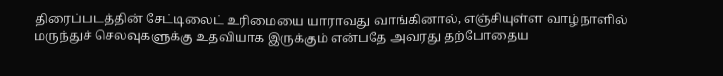திரைப்படத்தின் சேட்டிலைட் உரிமையை யாராவது வாங்கினால், எஞ்சியுள்ள வாழ்நாளில் மருந்துச் செலவுகளுக்கு உதவியாக இருக்கும் என்பதே அவரது தற்போதைய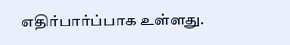எதிர்பார்ப்பாக உள்ளது.